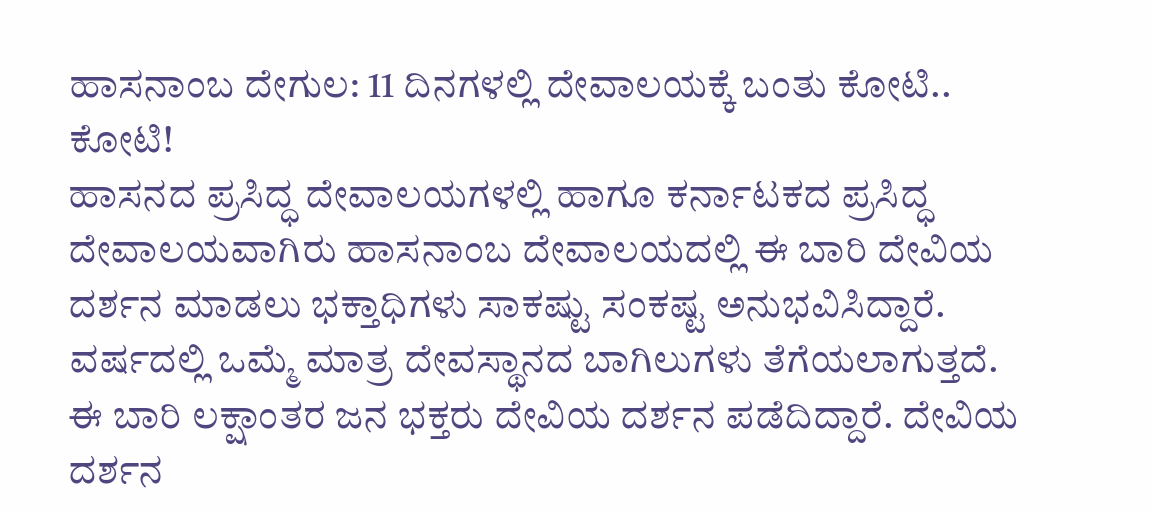ಹಾಸನಾಂಬ ದೇಗುಲ: 11 ದಿನಗಳಲ್ಲಿ ದೇವಾಲಯಕ್ಕೆ ಬಂತು ಕೋಟಿ.. ಕೋಟಿ!
ಹಾಸನದ ಪ್ರಸಿದ್ಧ ದೇವಾಲಯಗಳಲ್ಲಿ ಹಾಗೂ ಕರ್ನಾಟಕದ ಪ್ರಸಿದ್ಧ ದೇವಾಲಯವಾಗಿರು ಹಾಸನಾಂಬ ದೇವಾಲಯದಲ್ಲಿ ಈ ಬಾರಿ ದೇವಿಯ ದರ್ಶನ ಮಾಡಲು ಭಕ್ತಾಧಿಗಳು ಸಾಕಷ್ಟು ಸಂಕಷ್ಟ ಅನುಭವಿಸಿದ್ದಾರೆ. ವರ್ಷದಲ್ಲಿ ಒಮ್ಮೆ ಮಾತ್ರ ದೇವಸ್ಥಾನದ ಬಾಗಿಲುಗಳು ತೆಗೆಯಲಾಗುತ್ತದೆ. ಈ ಬಾರಿ ಲಕ್ಷಾಂತರ ಜನ ಭಕ್ತರು ದೇವಿಯ ದರ್ಶನ ಪಡೆದಿದ್ದಾರೆ. ದೇವಿಯ ದರ್ಶನ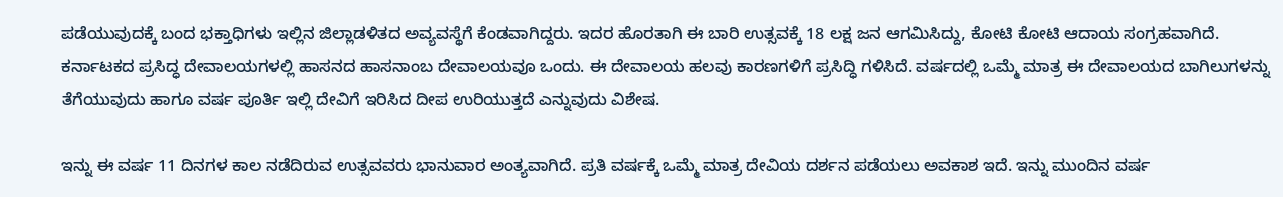ಪಡೆಯುವುದಕ್ಕೆ ಬಂದ ಭಕ್ತಾಧಿಗಳು ಇಲ್ಲಿನ ಜಿಲ್ಲಾಡಳಿತದ ಅವ್ಯವಸ್ಥೆಗೆ ಕೆಂಡವಾಗಿದ್ದರು. ಇದರ ಹೊರತಾಗಿ ಈ ಬಾರಿ ಉತ್ಸವಕ್ಕೆ 18 ಲಕ್ಷ ಜನ ಆಗಮಿಸಿದ್ದು, ಕೋಟಿ ಕೋಟಿ ಆದಾಯ ಸಂಗ್ರಹವಾಗಿದೆ.
ಕರ್ನಾಟಕದ ಪ್ರಸಿದ್ಧ ದೇವಾಲಯಗಳಲ್ಲಿ ಹಾಸನದ ಹಾಸನಾಂಬ ದೇವಾಲಯವೂ ಒಂದು. ಈ ದೇವಾಲಯ ಹಲವು ಕಾರಣಗಳಿಗೆ ಪ್ರಸಿದ್ಧಿ ಗಳಿಸಿದೆ. ವರ್ಷದಲ್ಲಿ ಒಮ್ಮೆ ಮಾತ್ರ ಈ ದೇವಾಲಯದ ಬಾಗಿಲುಗಳನ್ನು ತೆಗೆಯುವುದು ಹಾಗೂ ವರ್ಷ ಪೂರ್ತಿ ಇಲ್ಲಿ ದೇವಿಗೆ ಇರಿಸಿದ ದೀಪ ಉರಿಯುತ್ತದೆ ಎನ್ನುವುದು ವಿಶೇಷ.

ಇನ್ನು ಈ ವರ್ಷ 11 ದಿನಗಳ ಕಾಲ ನಡೆದಿರುವ ಉತ್ಸವವರು ಭಾನುವಾರ ಅಂತ್ಯವಾಗಿದೆ. ಪ್ರತಿ ವರ್ಷಕ್ಕೆ ಒಮ್ಮೆ ಮಾತ್ರ ದೇವಿಯ ದರ್ಶನ ಪಡೆಯಲು ಅವಕಾಶ ಇದೆ. ಇನ್ನು ಮುಂದಿನ ವರ್ಷ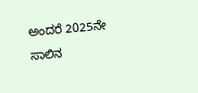ಅಂದರೆ 2025ನೇ ಸಾಲಿನ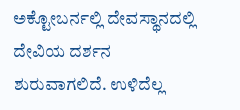ಅಕ್ಟೋಬರ್ನಲ್ಲಿ ದೇವಸ್ಥಾನದಲ್ಲಿ ದೇವಿಯ ದರ್ಶನ ಶುರುವಾಗಲಿದೆ. ಉಳಿದೆಲ್ಲ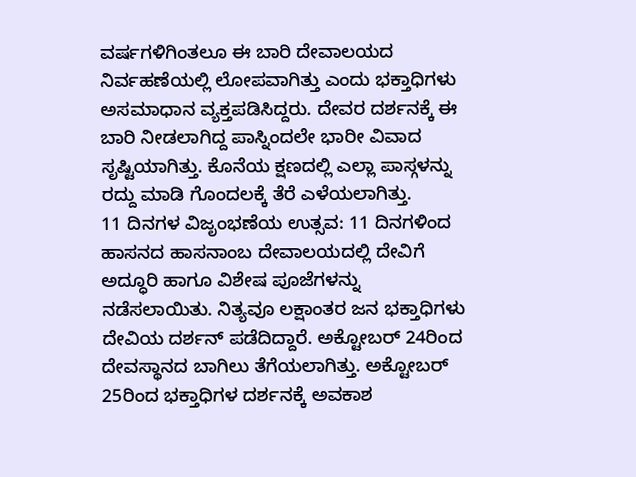ವರ್ಷಗಳಿಗಿಂತಲೂ ಈ ಬಾರಿ ದೇವಾಲಯದ ನಿರ್ವಹಣೆಯಲ್ಲಿ ಲೋಪವಾಗಿತ್ತು ಎಂದು ಭಕ್ತಾಧಿಗಳು ಅಸಮಾಧಾನ ವ್ಯಕ್ತಪಡಿಸಿದ್ದರು. ದೇವರ ದರ್ಶನಕ್ಕೆ ಈ ಬಾರಿ ನೀಡಲಾಗಿದ್ದ ಪಾಸ್ನಿಂದಲೇ ಭಾರೀ ವಿವಾದ ಸೃಷ್ಟಿಯಾಗಿತ್ತು. ಕೊನೆಯ ಕ್ಷಣದಲ್ಲಿ ಎಲ್ಲಾ ಪಾಸ್ಗಳನ್ನು ರದ್ದು ಮಾಡಿ ಗೊಂದಲಕ್ಕೆ ತೆರೆ ಎಳೆಯಲಾಗಿತ್ತು.
11 ದಿನಗಳ ವಿಜೃಂಭಣೆಯ ಉತ್ಸವ: 11 ದಿನಗಳಿಂದ ಹಾಸನದ ಹಾಸನಾಂಬ ದೇವಾಲಯದಲ್ಲಿ ದೇವಿಗೆ ಅದ್ಧೂರಿ ಹಾಗೂ ವಿಶೇಷ ಪೂಜೆಗಳನ್ನು ನಡೆಸಲಾಯಿತು. ನಿತ್ಯವೂ ಲಕ್ಷಾಂತರ ಜನ ಭಕ್ತಾಧಿಗಳು ದೇವಿಯ ದರ್ಶನ್ ಪಡೆದಿದ್ದಾರೆ. ಅಕ್ಟೋಬರ್ 24ರಿಂದ ದೇವಸ್ಥಾನದ ಬಾಗಿಲು ತೆಗೆಯಲಾಗಿತ್ತು. ಅಕ್ಟೋಬರ್ 25ರಿಂದ ಭಕ್ತಾಧಿಗಳ ದರ್ಶನಕ್ಕೆ ಅವಕಾಶ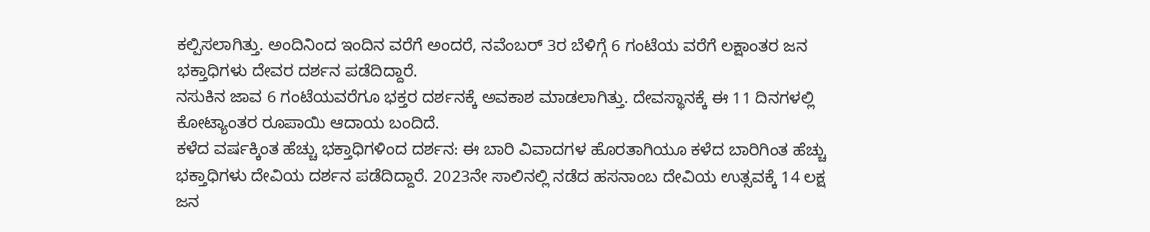ಕಲ್ಪಿಸಲಾಗಿತ್ತು. ಅಂದಿನಿಂದ ಇಂದಿನ ವರೆಗೆ ಅಂದರೆ, ನವೆಂಬರ್ 3ರ ಬೆಳಿಗ್ಗೆ 6 ಗಂಟೆಯ ವರೆಗೆ ಲಕ್ಷಾಂತರ ಜನ ಭಕ್ತಾಧಿಗಳು ದೇವರ ದರ್ಶನ ಪಡೆದಿದ್ದಾರೆ.
ನಸುಕಿನ ಜಾವ 6 ಗಂಟೆಯವರೆಗೂ ಭಕ್ತರ ದರ್ಶನಕ್ಕೆ ಅವಕಾಶ ಮಾಡಲಾಗಿತ್ತು. ದೇವಸ್ಥಾನಕ್ಕೆ ಈ 11 ದಿನಗಳಲ್ಲಿ ಕೋಟ್ಯಾಂತರ ರೂಪಾಯಿ ಆದಾಯ ಬಂದಿದೆ.
ಕಳೆದ ವರ್ಷಕ್ಕಿಂತ ಹೆಚ್ಚು ಭಕ್ತಾಧಿಗಳಿಂದ ದರ್ಶನ: ಈ ಬಾರಿ ವಿವಾದಗಳ ಹೊರತಾಗಿಯೂ ಕಳೆದ ಬಾರಿಗಿಂತ ಹೆಚ್ಚು ಭಕ್ತಾಧಿಗಳು ದೇವಿಯ ದರ್ಶನ ಪಡೆದಿದ್ದಾರೆ. 2023ನೇ ಸಾಲಿನಲ್ಲಿ ನಡೆದ ಹಸನಾಂಬ ದೇವಿಯ ಉತ್ಸವಕ್ಕೆ 14 ಲಕ್ಷ ಜನ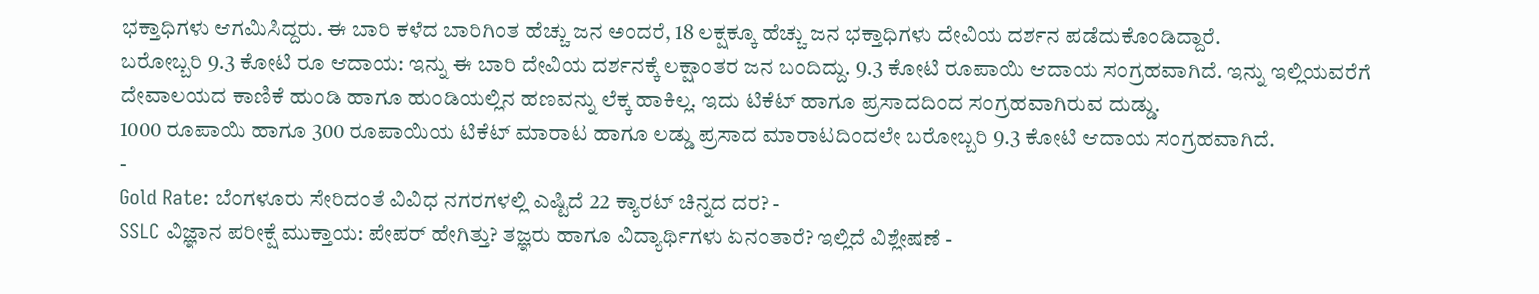ಭಕ್ತಾಧಿಗಳು ಆಗಮಿಸಿದ್ದರು. ಈ ಬಾರಿ ಕಳೆದ ಬಾರಿಗಿಂತ ಹೆಚ್ಚು ಜನ ಅಂದರೆ, 18 ಲಕ್ಷಕ್ಕೂ ಹೆಚ್ಚು ಜನ ಭಕ್ತಾಧಿಗಳು ದೇವಿಯ ದರ್ಶನ ಪಡೆದುಕೊಂಡಿದ್ದಾರೆ.
ಬರೋಬ್ಬರಿ 9.3 ಕೋಟಿ ರೂ ಆದಾಯ: ಇನ್ನು ಈ ಬಾರಿ ದೇವಿಯ ದರ್ಶನಕ್ಕೆ ಲಕ್ಷಾಂತರ ಜನ ಬಂದಿದ್ದು. 9.3 ಕೋಟಿ ರೂಪಾಯಿ ಆದಾಯ ಸಂಗ್ರಹವಾಗಿದೆ. ಇನ್ನು ಇಲ್ಲಿಯವರೆಗೆ ದೇವಾಲಯದ ಕಾಣಿಕೆ ಹುಂಡಿ ಹಾಗೂ ಹುಂಡಿಯಲ್ಲಿನ ಹಣವನ್ನು ಲೆಕ್ಕ ಹಾಕಿಲ್ಲ. ಇದು ಟಿಕೆಟ್ ಹಾಗೂ ಪ್ರಸಾದದಿಂದ ಸಂಗ್ರಹವಾಗಿರುವ ದುಡ್ಡು.
1000 ರೂಪಾಯಿ ಹಾಗೂ 300 ರೂಪಾಯಿಯ ಟಿಕೆಟ್ ಮಾರಾಟ ಹಾಗೂ ಲಡ್ಡು ಪ್ರಸಾದ ಮಾರಾಟದಿಂದಲೇ ಬರೋಬ್ಬರಿ 9.3 ಕೋಟಿ ಆದಾಯ ಸಂಗ್ರಹವಾಗಿದೆ.
-
Gold Rate: ಬೆಂಗಳೂರು ಸೇರಿದಂತೆ ವಿವಿಧ ನಗರಗಳಲ್ಲಿ ಎಷ್ಟಿದೆ 22 ಕ್ಯಾರಟ್ ಚಿನ್ನದ ದರ? -
SSLC ವಿಜ್ಞಾನ ಪರೀಕ್ಷೆ ಮುಕ್ತಾಯ: ಪೇಪರ್ ಹೇಗಿತ್ತು? ತಜ್ಞರು ಹಾಗೂ ವಿದ್ಯಾರ್ಥಿಗಳು ಏನಂತಾರೆ? ಇಲ್ಲಿದೆ ವಿಶ್ಲೇಷಣೆ -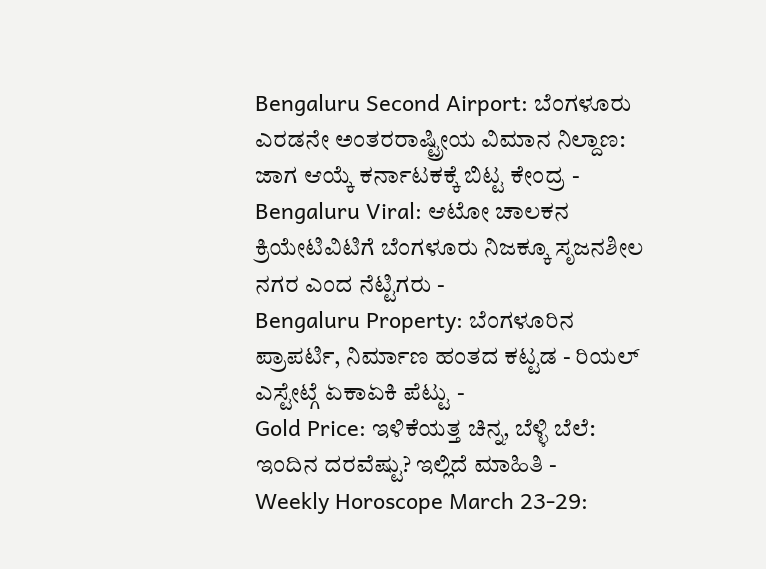Bengaluru Second Airport: ಬೆಂಗಳೂರು ಎರಡನೇ ಅಂತರರಾಷ್ಟ್ರೀಯ ವಿಮಾನ ನಿಲ್ದಾಣ: ಜಾಗ ಆಯ್ಕೆ ಕರ್ನಾಟಕಕ್ಕೆ ಬಿಟ್ಟ ಕೇಂದ್ರ -
Bengaluru Viral: ಆಟೋ ಚಾಲಕನ ಕ್ರಿಯೇಟಿವಿಟಿಗೆ ಬೆಂಗಳೂರು ನಿಜಕ್ಕೂ ಸೃಜನಶೀಲ ನಗರ ಎಂದ ನೆಟ್ಟಿಗರು -
Bengaluru Property: ಬೆಂಗಳೂರಿನ ಪ್ರಾಪರ್ಟಿ, ನಿರ್ಮಾಣ ಹಂತದ ಕಟ್ಟಡ - ರಿಯಲ್ ಎಸ್ಟೇಟ್ಗೆ ಏಕಾಏಕಿ ಪೆಟ್ಟು -
Gold Price: ಇಳಿಕೆಯತ್ತ ಚಿನ್ನ, ಬೆಳ್ಳಿ ಬೆಲೆ: ಇಂದಿನ ದರವೆಷ್ಟು? ಇಲ್ಲಿದೆ ಮಾಹಿತಿ -
Weekly Horoscope March 23-29: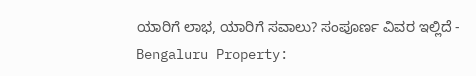ಯಾರಿಗೆ ಲಾಭ, ಯಾರಿಗೆ ಸವಾಲು? ಸಂಪೂರ್ಣ ವಿವರ ಇಲ್ಲಿದೆ -
Bengaluru Property: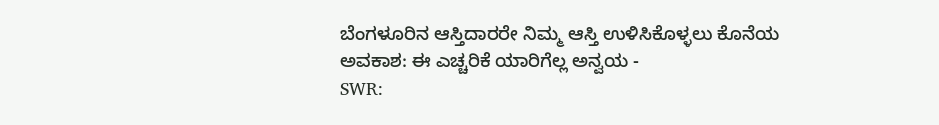ಬೆಂಗಳೂರಿನ ಆಸ್ತಿದಾರರೇ ನಿಮ್ಮ ಆಸ್ತಿ ಉಳಿಸಿಕೊಳ್ಳಲು ಕೊನೆಯ ಅವಕಾಶ: ಈ ಎಚ್ಚರಿಕೆ ಯಾರಿಗೆಲ್ಲ ಅನ್ವಯ -
SWR: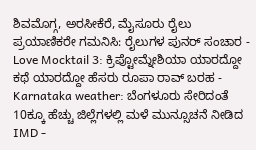ಶಿವಮೊಗ್ಗ, ಅರಸೀಕೆರೆ, ಮೈಸೂರು ರೈಲು ಪ್ರಯಾಣಿಕರೇ ಗಮನಿಸಿ: ರೈಲುಗಳ ಪುನರ್ ಸಂಚಾರ -
Love Mocktail 3: ಕ್ರಿಪ್ಟೋಮ್ನೇಶಿಯಾ ಯಾರದ್ದೋ ಕಥೆ ಯಾರದ್ದೋ ಹೆಸರು ರೂಪಾ ರಾವ್ ಬರಹ -
Karnataka weather: ಬೆಂಗಳೂರು ಸೇರಿದಂತೆ 10ಕ್ಕೂ ಹೆಚ್ಚು ಜಿಲ್ಲೆಗಳಲ್ಲಿ ಮಳೆ ಮುನ್ಸೂಚನೆ ನೀಡಿದ IMD -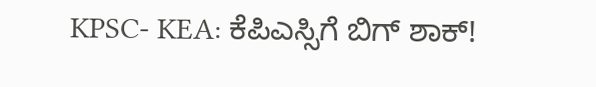KPSC- KEA: ಕೆಪಿಎಸ್ಸಿಗೆ ಬಿಗ್ ಶಾಕ್!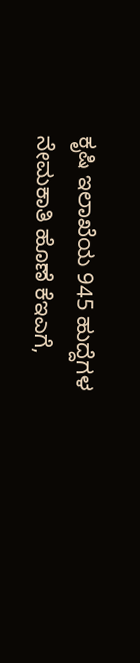ಕೃಷಿ ಇಲಾಖೆಯ 945 ಹುದ್ದೆಗಳ ನೇಮಕಾತಿ ಹೊಣೆ ಕೆಇಎಗೆ,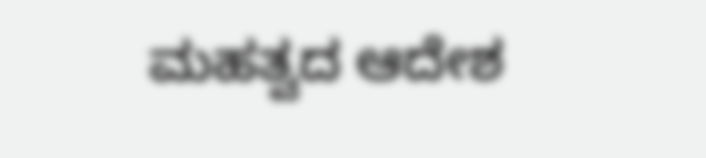ಮಹತ್ವದ ಆದೇಶ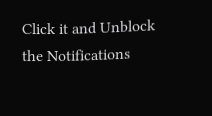Click it and Unblock the Notifications